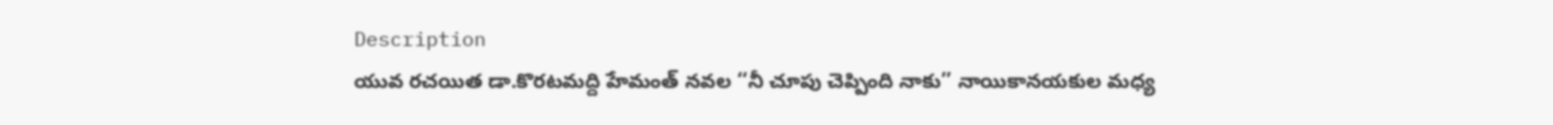Description
యువ రచయిత డా.కొరటమద్ది హేమంత్ నవల ‘‘నీ చూపు చెప్పింది నాకు’’ నాయికానయకుల మధ్య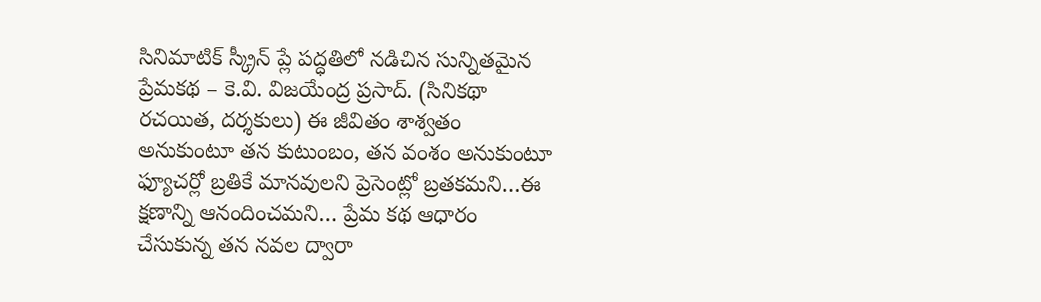సినిమాటిక్ స్క్రీన్ ప్లే పద్ధతిలో నడిచిన సున్నితమైన ప్రేమకథ – కె.వి. విజయేంద్ర ప్రసాద్. (సినికథా రచయిత, దర్శకులు) ఈ జీవితం శాశ్వతం అనుకుంటూ తన కుటుంబం, తన వంశం అనుకుంటూ ఫ్యూచర్లో బ్రతికే మానవులని ప్రెసెంట్లో బ్రతకమని…ఈ క్షణాన్ని ఆనందించమని… ప్రేమ కథ ఆధారం చేసుకున్న తన నవల ద్వారా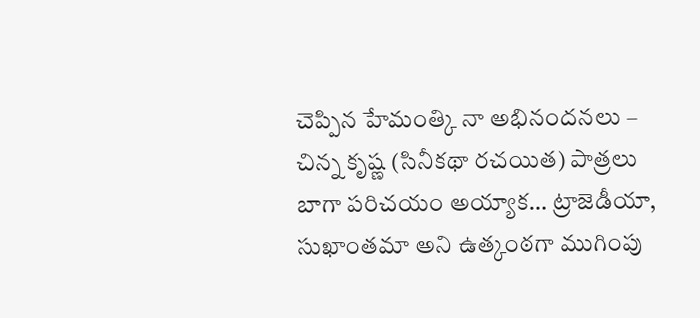చెప్పిన హేమంత్కి నా అభినందనలు – చిన్న కృష్ణ (సినీకథా రచయిత) పాత్రలు బాగా పరిచయం అయ్యాక… ట్రాజెడీయా, సుఖాంతమా అని ఉత్కంఠగా ముగింపు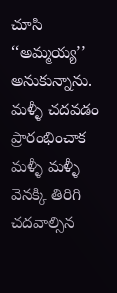చూసి ‘‘అమ్మయ్య’’ అనుకున్నాను. మళ్ళీ చదవడం ప్రారంభించాక మళ్ళీ మళ్ళీ వెనక్కి తిరిగి చదవాల్సిన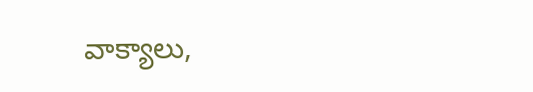వాక్యాలు,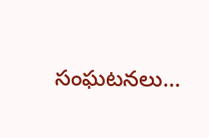సంఘటనలు…